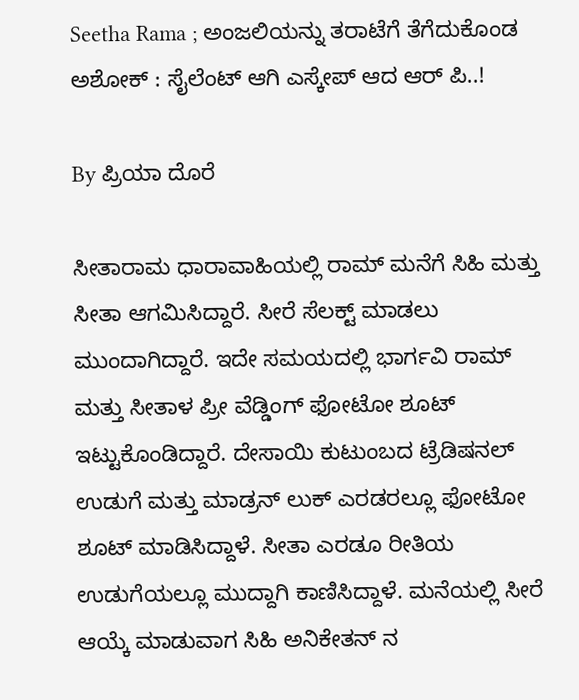Seetha Rama ; ಅಂಜಲಿಯನ್ನು ತರಾಟೆಗೆ ತೆಗೆದುಕೊಂಡ ಅಶೋಕ್ : ಸೈಲೆಂಟ್ ಆಗಿ ಎಸ್ಕೇಪ್ ಆದ ಆರ್ ಪಿ..!

By ಪ್ರಿಯಾ ದೊರೆ

ಸೀತಾರಾಮ ಧಾರಾವಾಹಿಯಲ್ಲಿ ರಾಮ್ ಮನೆಗೆ ಸಿಹಿ ಮತ್ತು ಸೀತಾ ಆಗಮಿಸಿದ್ದಾರೆ. ಸೀರೆ ಸೆಲಕ್ಟ್ ಮಾಡಲು ಮುಂದಾಗಿದ್ದಾರೆ. ಇದೇ ಸಮಯದಲ್ಲಿ ಭಾರ್ಗವಿ ರಾಮ್ ಮತ್ತು ಸೀತಾಳ ಪ್ರೀ ವೆಡ್ಡಿಂಗ್ ಫೋಟೋ ಶೂಟ್ ಇಟ್ಟುಕೊಂಡಿದ್ದಾರೆ. ದೇಸಾಯಿ ಕುಟುಂಬದ ಟ್ರೆಡಿಷನಲ್ ಉಡುಗೆ ಮತ್ತು ಮಾಡ್ರನ್ ಲುಕ್ ಎರಡರಲ್ಲೂ ಫೋಟೋ ಶೂಟ್ ಮಾಡಿಸಿದ್ದಾಳೆ. ಸೀತಾ ಎರಡೂ ರೀತಿಯ ಉಡುಗೆಯಲ್ಲೂ ಮುದ್ದಾಗಿ ಕಾಣಿಸಿದ್ದಾಳೆ. ಮನೆಯಲ್ಲಿ ಸೀರೆ ಆಯ್ಕೆ ಮಾಡುವಾಗ ಸಿಹಿ ಅನಿಕೇತನ್ ನ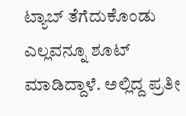ಟ್ಯಾಬ್ ತೆಗೆದುಕೊಂಡು ಎಲ್ಲವನ್ನೂ ಶೂಟ್ ಮಾಡಿದ್ದಾಳೆ. ಅಲ್ಲಿದ್ದ ಪ್ರತೀ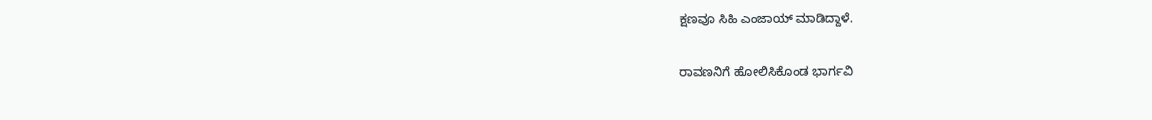ಕ್ಷಣವೂ ಸಿಹಿ ಎಂಜಾಯ್ ಮಾಡಿದ್ದಾಳೆ.

ರಾವಣನಿಗೆ ಹೋಲಿಸಿಕೊಂಡ ಭಾರ್ಗವಿ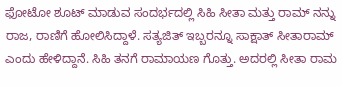ಫೋಟೋ ಶೂಟ್ ಮಾಡುವ ಸಂದರ್ಭದಲ್ಲಿ ಸಿಹಿ ಸೀತಾ ಮತ್ತು ರಾಮ್ ನನ್ನು ರಾಜ, ರಾಣಿಗೆ ಹೋಲಿಸಿದ್ದಾಳೆ. ಸತ್ಯಜಿತ್ ಇಬ್ಬರನ್ನೂ ಸಾಕ್ಷಾತ್ ಸೀತಾರಾಮ್ ಎಂದು ಹೇಳಿದ್ದಾನೆ. ಸಿಹಿ ತನಗೆ ರಾಮಾಯಣ ಗೊತ್ತು. ಅದರಲ್ಲಿ ಸೀತಾ ರಾಮ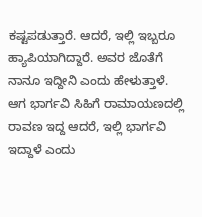ಕಷ್ಟಪಡುತ್ತಾರೆ. ಆದರೆ, ಇಲ್ಲಿ ಇಬ್ಬರೂ ಹ್ಯಾಪಿಯಾಗಿದ್ದಾರೆ. ಅವರ ಜೊತೆಗೆ ನಾನೂ ಇದ್ದೀನಿ ಎಂದು ಹೇಳುತ್ತಾಳೆ. ಆಗ ಭಾರ್ಗವಿ ಸಿಹಿಗೆ ರಾಮಾಯಣದಲ್ಲಿ ರಾವಣ ಇದ್ದ ಆದರೆ, ಇಲ್ಲಿ ಭಾರ್ಗವಿ ಇದ್ದಾಳೆ ಎಂದು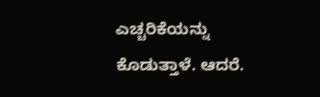ಎಚ್ಚರಿಕೆಯನ್ನು ಕೊಡುತ್ತಾಳೆ. ಆದರೆ.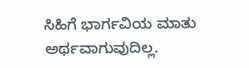ಸಿಹಿಗೆ ಭಾರ್ಗವಿಯ ಮಾತು ಅರ್ಥವಾಗುವುದಿಲ್ಲ.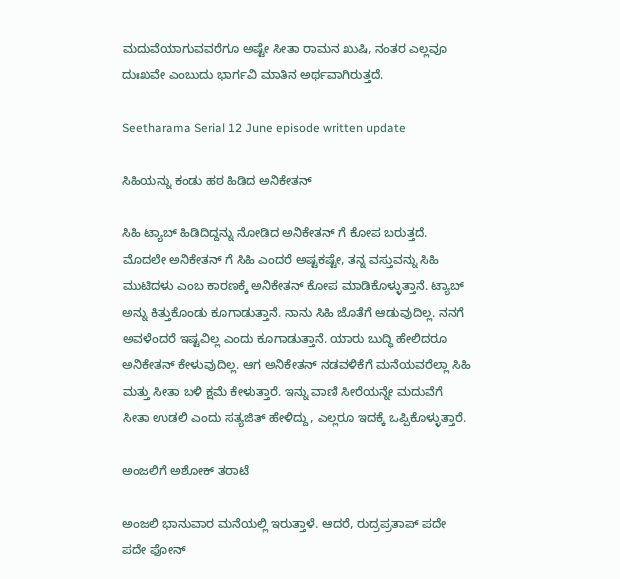ಮದುವೆಯಾಗುವವರೆಗೂ ಅಷ್ಟೇ ಸೀತಾ ರಾಮನ ಖುಷಿ, ನಂತರ ಎಲ್ಲವೂ ದುಃಖವೇ ಎಂಬುದು ಭಾರ್ಗವಿ ಮಾತಿನ ಅರ್ಥವಾಗಿರುತ್ತದೆ.

Seetharama Serial 12 June episode written update

ಸಿಹಿಯನ್ನು ಕಂಡು ಹಠ ಹಿಡಿದ ಅನಿಕೇತನ್

ಸಿಹಿ ಟ್ಯಾಬ್ ಹಿಡಿದಿದ್ದನ್ನು ನೋಡಿದ ಅನಿಕೇತನ್ ಗೆ ಕೋಪ ಬರುತ್ತದೆ. ಮೊದಲೇ ಅನಿಕೇತನ್ ಗೆ ಸಿಹಿ ಎಂದರೆ ಅಷ್ಟಕಷ್ಟೇ, ತನ್ನ ವಸ್ತುವನ್ನು ಸಿಹಿ ಮುಟಿದಳು ಎಂಬ ಕಾರಣಕ್ಕೆ ಅನಿಕೇತನ್ ಕೋಪ ಮಾಡಿಕೊಳ್ಳುತ್ತಾನೆ. ಟ್ಯಾಬ್ ಅನ್ನು ಕಿತ್ತುಕೊಂಡು ಕೂಗಾಡುತ್ತಾನೆ. ನಾನು ಸಿಹಿ ಜೊತೆಗೆ ಆಡುವುದಿಲ್ಲ. ನನಗೆ ಅವಳೆಂದರೆ ಇಷ್ಟವಿಲ್ಲ ಎಂದು ಕೂಗಾಡುತ್ತಾನೆ. ಯಾರು ಬುದ್ಧಿ ಹೇಲಿದರೂ ಅನಿಕೇತನ್ ಕೇಳುವುದಿಲ್ಲ. ಆಗ ಅನಿಕೇತನ್ ನಡವಳಿಕೆಗೆ ಮನೆಯವರೆಲ್ಲಾ ಸಿಹಿ ಮತ್ತು ಸೀತಾ ಬಳಿ ಕ್ಷಮೆ ಕೇಳುತ್ತಾರೆ. ಇನ್ನು ವಾಣಿ ಸೀರೆಯನ್ನೇ ಮದುವೆಗೆ ಸೀತಾ ಉಡಲಿ ಎಂದು ಸತ್ಯಜಿತ್ ಹೇಳಿದ್ದು, ಎಲ್ಲರೂ ಇದಕ್ಕೆ ಒಪ್ಪಿಕೊಳ್ಳುತ್ತಾರೆ.

ಅಂಜಲಿಗೆ ಅಶೋಕ್ ತರಾಟೆ

ಅಂಜಲಿ ಭಾನುವಾರ ಮನೆಯಲ್ಲಿ ಇರುತ್ತಾಳೆ. ಆದರೆ, ರುದ್ರಪ್ರತಾಪ್ ಪದೇ ಪದೇ ಫೋನ್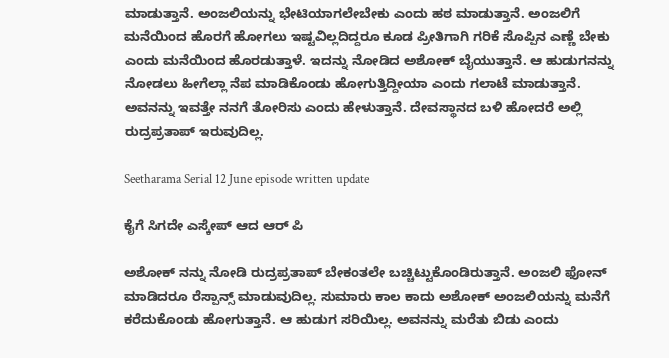ಮಾಡುತ್ತಾನೆ. ಅಂಜಲಿಯನ್ನು ಭೇಟಿಯಾಗಲೇಬೇಕು ಎಂದು ಹಠ ಮಾಡುತ್ತಾನೆ. ಅಂಜಲಿಗೆ ಮನೆಯಿಂದ ಹೊರಗೆ ಹೋಗಲು ಇಷ್ಟವಿಲ್ಲದಿದ್ದರೂ ಕೂಡ ಪ್ರೀತಿಗಾಗಿ ಗರಿಕೆ ಸೊಪ್ಪಿನ ಎಣ್ಣೆ ಬೇಕು ಎಂದು ಮನೆಯಿಂದ ಹೊರಡುತ್ತಾಳೆ. ಇದನ್ನು ನೋಡಿದ ಅಶೋಕ್ ಬೈಯುತ್ತಾನೆ. ಆ ಹುಡುಗನನ್ನು ನೋಡಲು ಹೀಗೆಲ್ಲಾ ನೆಪ ಮಾಡಿಕೊಂಡು ಹೋಗುತ್ತಿದ್ದೀಯಾ ಎಂದು ಗಲಾಟೆ ಮಾಡುತ್ತಾನೆ. ಅವನನ್ನು ಇವತ್ತೇ ನನಗೆ ತೋರಿಸು ಎಂದು ಹೇಳುತ್ತಾನೆ. ದೇವಸ್ಥಾನದ ಬಳಿ ಹೋದರೆ ಅಲ್ಲಿ ರುದ್ರಪ್ರತಾಪ್ ಇರುವುದಿಲ್ಲ.

Seetharama Serial 12 June episode written update

ಕೈಗೆ ಸಿಗದೇ ಎಸ್ಕೇಪ್ ಆದ ಆರ್ ಪಿ

ಅಶೋಕ್ ನನ್ನು ನೋಡಿ ರುದ್ರಪ್ರತಾಪ್ ಬೇಕಂತಲೇ ಬಚ್ಚಿಟ್ಟುಕೊಂಡಿರುತ್ತಾನೆ. ಅಂಜಲಿ ಫೋನ್ ಮಾಡಿದರೂ ರೆಸ್ಪಾನ್ಸ್ ಮಾಡುವುದಿಲ್ಲ. ಸುಮಾರು ಕಾಲ ಕಾದು ಅಶೋಕ್ ಅಂಜಲಿಯನ್ನು ಮನೆಗೆ ಕರೆದುಕೊಂಡು ಹೋಗುತ್ತಾನೆ. ಆ ಹುಡುಗ ಸರಿಯಿಲ್ಲ. ಅವನನ್ನು ಮರೆತು ಬಿಡು ಎಂದು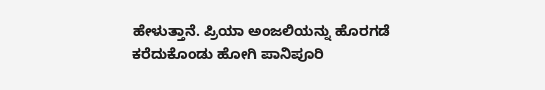ಹೇಳುತ್ತಾನೆ. ಪ್ರಿಯಾ ಅಂಜಲಿಯನ್ನು ಹೊರಗಡೆ ಕರೆದುಕೊಂಡು ಹೋಗಿ ಪಾನಿಪೂರಿ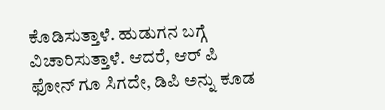ಕೊಡಿಸುತ್ತಾಳೆ. ಹುಡುಗನ ಬಗ್ಗೆ ವಿಚಾರಿಸುತ್ತಾಳೆ. ಆದರೆ, ಆರ್ ಪಿ ಫೋನ್ ಗೂ ಸಿಗದೇ, ಡಿಪಿ ಅನ್ನು ಕೂಡ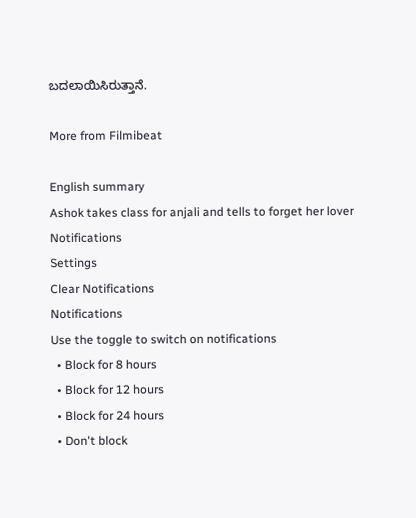ಬದಲಾಯಿಸಿರುತ್ತಾನೆ.

More from Filmibeat

English summary
Ashok takes class for anjali and tells to forget her lover
Notifications
Settings
Clear Notifications
Notifications
Use the toggle to switch on notifications
  • Block for 8 hours
  • Block for 12 hours
  • Block for 24 hours
  • Don't block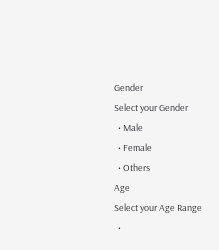Gender
Select your Gender
  • Male
  • Female
  • Others
Age
Select your Age Range
  •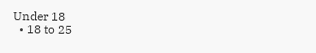Under 18
  • 18 to 25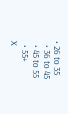• 26 to 35
  • 36 to 45
  • 45 to 55
  • 55+
X